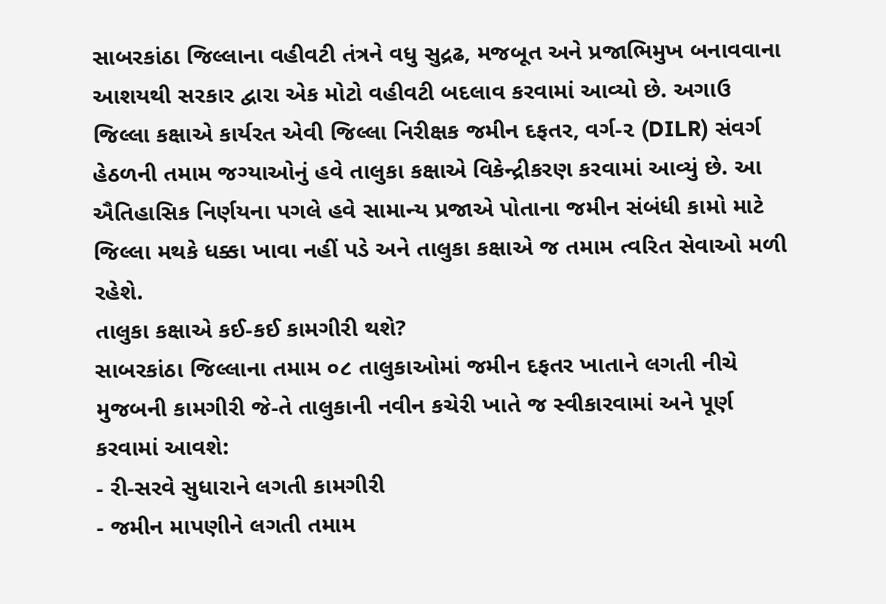સાબરકાંઠા જિલ્લાના વહીવટી તંત્રને વધુ સુદ્રઢ, મજબૂત અને પ્રજાભિમુખ બનાવવાના આશયથી સરકાર દ્વારા એક મોટો વહીવટી બદલાવ કરવામાં આવ્યો છે. અગાઉ જિલ્લા કક્ષાએ કાર્યરત એવી જિલ્લા નિરીક્ષક જમીન દફતર, વર્ગ-૨ (DILR) સંવર્ગ હેઠળની તમામ જગ્યાઓનું હવે તાલુકા કક્ષાએ વિકેન્દ્રીકરણ કરવામાં આવ્યું છે. આ ઐતિહાસિક નિર્ણયના પગલે હવે સામાન્ય પ્રજાએ પોતાના જમીન સંબંધી કામો માટે જિલ્લા મથકે ધક્કા ખાવા નહીં પડે અને તાલુકા કક્ષાએ જ તમામ ત્વરિત સેવાઓ મળી રહેશે.
તાલુકા કક્ષાએ કઈ-કઈ કામગીરી થશે?
સાબરકાંઠા જિલ્લાના તમામ ૦૮ તાલુકાઓમાં જમીન દફતર ખાતાને લગતી નીચે મુજબની કામગીરી જે-તે તાલુકાની નવીન કચેરી ખાતે જ સ્વીકારવામાં અને પૂર્ણ કરવામાં આવશે:
- રી-સરવે સુધારાને લગતી કામગીરી
- જમીન માપણીને લગતી તમામ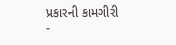પ્રકારની કામગીરી
-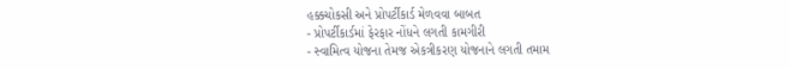હક્કચોકસી અને પ્રોપર્ટીકાર્ડ મેળવવા બાબત
- પ્રોપર્ટીકાર્ડમાં ફેરફાર નોંધને લગતી કામગીરી
- સ્વામિત્વ યોજના તેમજ એકત્રીકરણ યોજનાને લગતી તમામ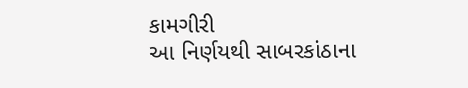કામગીરી
આ નિર્ણયથી સાબરકાંઠાના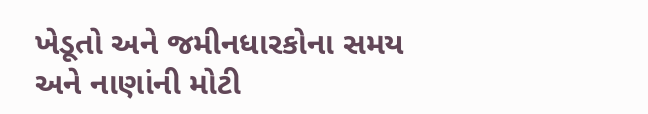ખેડૂતો અને જમીનધારકોના સમય અને નાણાંની મોટી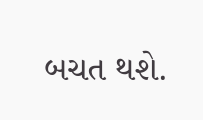બચત થશે.